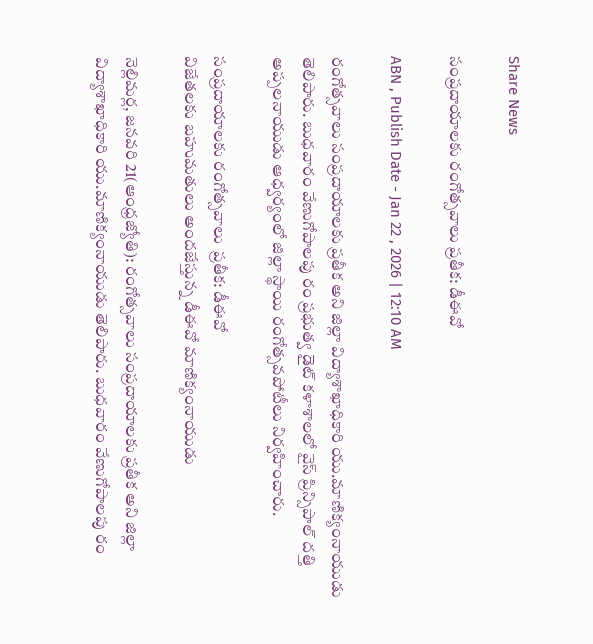Share News

సంప్రదాయాలకు రంగోత్సవాలు ప్రతీక: డీఈవో

ABN , Publish Date - Jan 22 , 2026 | 12:10 AM

రంగోత్సవాలు సంప్రదాయాలకు ప్రతీక అని జిల్లా విద్యాశాఖాధికారి యు.మాణిక్యంనాయుడు తెలిపారు. బుధవారం వేణుగోపాలపు రం ప్రభుత్వ డైట్‌ కళాశాలలో వైస్‌ ప్రిన్సిపాల్‌ దత్తి అప్పలనాయుడు ఆధ్వర్యంలో జిల్లా స్థాయి రంగోత్సవపోటీలు నిర్వహించారు.

సంప్రదాయాలకు రంగోత్సవాలు  ప్రతీక: డీఈవో
విజేతలకు బహుమతులు అందజేస్తున్న డీఈవో మాణిక్యంనాయుడు

నెల్లిమర్ల, జనవరి 21(ఆంధ్రజ్యోతి): రంగోత్సవాలు సంప్రదాయాలకు ప్రతీక అని జిల్లా విద్యాశాఖాధికారి యు.మాణిక్యంనాయుడు తెలిపారు. బుధవారం వేణుగోపాలపు రం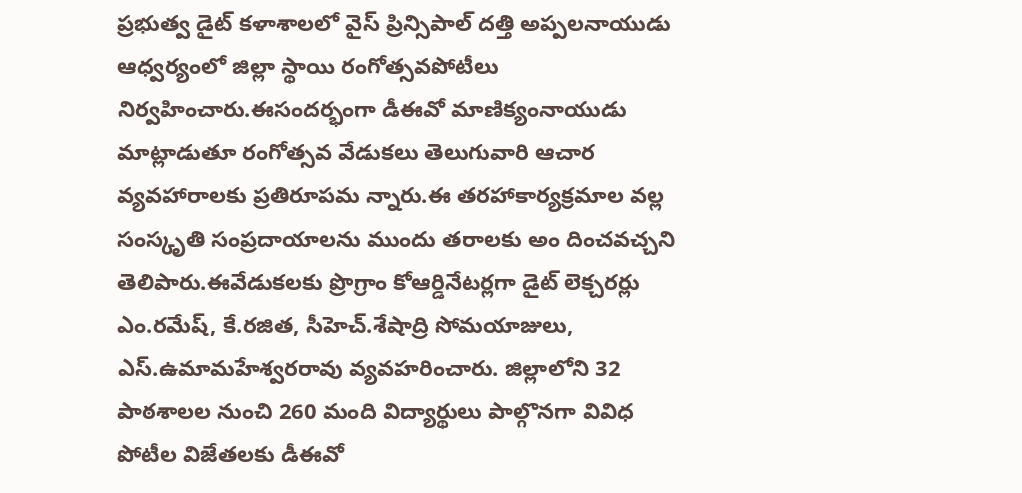ప్రభుత్వ డైట్‌ కళాశాలలో వైస్‌ ప్రిన్సిపాల్‌ దత్తి అప్పలనాయుడు ఆధ్వర్యంలో జిల్లా స్థాయి రంగోత్సవపోటీలు నిర్వహించారు.ఈసందర్భంగా డీఈవో మాణిక్యంనాయుడు మాట్లాడుతూ రంగోత్సవ వేడుకలు తెలుగువారి ఆచార వ్యవహారాలకు ప్రతిరూపమ న్నారు.ఈ తరహాకార్యక్రమాల వల్ల సంస్కృతి సంప్రదాయాలను ముందు తరాలకు అం దించవచ్చని తెలిపారు.ఈవేడుకలకు ప్రొగ్రాం కోఆర్డినేటర్లగా డైట్‌ లెక్చరర్లు ఎం.రమేష్‌, కే.రజిత, సీహెచ్‌.శేషాద్రి సోమయాజులు, ఎస్‌.ఉమామహేశ్వరరావు వ్యవహరించారు. జిల్లాలోని 32 పాఠశాలల నుంచి 260 మంది విద్యార్థులు పాల్గొనగా వివిధ పోటీల విజేతలకు డీఈవో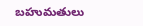బహుమతులు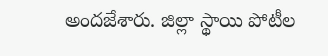అందజేశారు. జిల్లా స్థాయి పోటీల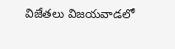విజేతలు విజయవాడలో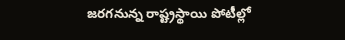జరగనున్న రాష్ట్రస్థాయి పోటీల్లో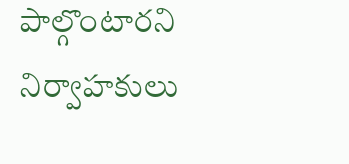పాల్గొంటారని నిర్వాహకులు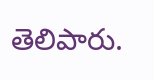తెలిపారు.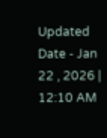Updated Date - Jan 22 , 2026 | 12:10 AM